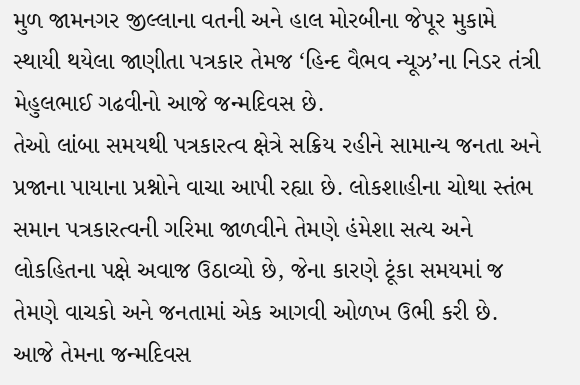મુળ જામનગર જીલ્લાના વતની અને હાલ મોરબીના જેપૂર મુકામે સ્થાયી થયેલા જાણીતા પત્રકાર તેમજ ‘હિન્દ વૈભવ ન્યૂઝ’ના નિડર તંત્રી મેહુલભાઈ ગઢવીનો આજે જન્મદિવસ છે.
તેઓ લાંબા સમયથી પત્રકારત્વ ક્ષેત્રે સક્રિય રહીને સામાન્ય જનતા અને પ્રજાના પાયાના પ્રશ્નોને વાચા આપી રહ્યા છે. લોકશાહીના ચોથા સ્તંભ સમાન પત્રકારત્વની ગરિમા જાળવીને તેમણે હંમેશા સત્ય અને લોકહિતના પક્ષે અવાજ ઉઠાવ્યો છે, જેના કારણે ટૂંકા સમયમાં જ તેમણે વાચકો અને જનતામાં એક આગવી ઓળખ ઉભી કરી છે.
આજે તેમના જન્મદિવસ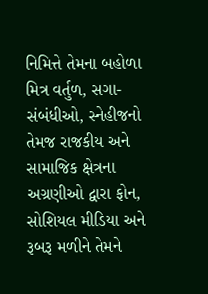નિમિત્તે તેમના બહોળા મિત્ર વર્તુળ, સગા-સંબંધીઓ, સ્નેહીજનો તેમજ રાજકીય અને સામાજિક ક્ષેત્રના અગ્રણીઓ દ્વારા ફોન, સોશિયલ મીડિયા અને રૂબરૂ મળીને તેમને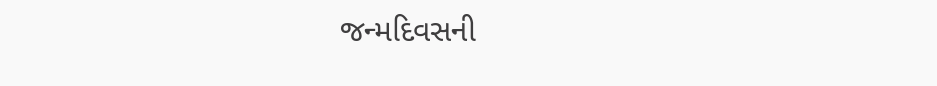જન્મદિવસની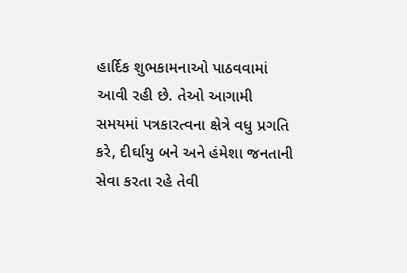હાર્દિક શુભકામનાઓ પાઠવવામાં આવી રહી છે. તેઓ આગામી સમયમાં પત્રકારત્વના ક્ષેત્રે વધુ પ્રગતિ કરે, દીર્ઘાયુ બને અને હંમેશા જનતાની સેવા કરતા રહે તેવી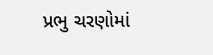પ્રભુ ચરણોમાં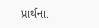પ્રાર્થના.